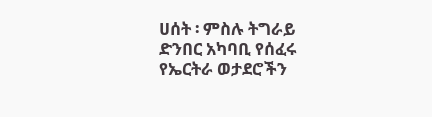ሀሰት ፡ ምስሉ ትግራይ ድንበር አካባቢ የሰፈሩ የኤርትራ ወታደሮችን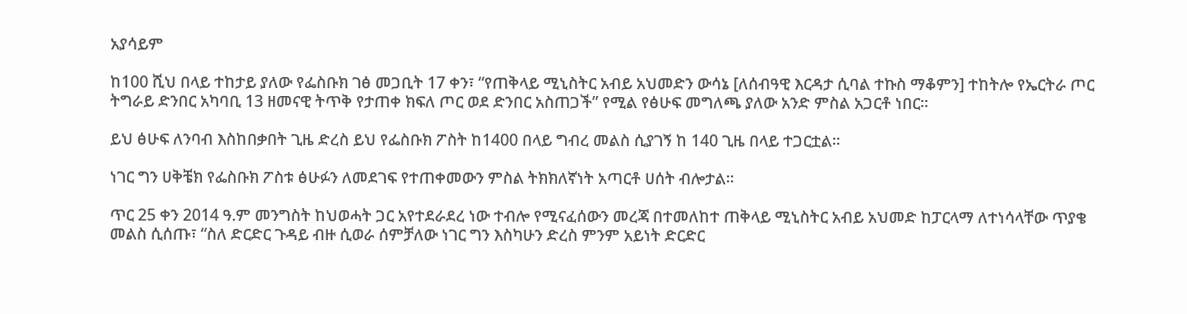አያሳይም

ከ100 ሺህ በላይ ተከታይ ያለው የፌስቡክ ገፅ መጋቢት 17 ቀን፣ “የጠቅላይ ሚኒስትር አብይ አህመድን ውሳኔ [ለሰብዓዊ እርዳታ ሲባል ተኩስ ማቆምን] ተከትሎ የኤርትራ ጦር ትግራይ ድንበር አካባቢ 13 ዘመናዊ ትጥቅ የታጠቀ ክፍለ ጦር ወደ ድንበር አስጠጋች” የሚል የፅሁፍ መግለጫ ያለው አንድ ምስል አጋርቶ ነበር።

ይህ ፅሁፍ ለንባብ እስከበቃበት ጊዜ ድረስ ይህ የፌስቡክ ፖስት ከ1400 በላይ ግብረ መልስ ሲያገኝ ከ 140 ጊዜ በላይ ተጋርቷል።

ነገር ግን ሀቅቼክ የፌስቡክ ፖስቱ ፅሁፉን ለመደገፍ የተጠቀመውን ምስል ትክክለኛነት አጣርቶ ሀሰት ብሎታል።

ጥር 25 ቀን 2014 ዓ.ም መንግስት ከህወሓት ጋር አየተደራደረ ነው ተብሎ የሚናፈሰውን መረጃ በተመለከተ ጠቅላይ ሚኒስትር አብይ አህመድ ከፓርላማ ለተነሳላቸው ጥያቄ መልስ ሲሰጡ፣ “ስለ ድርድር ጉዳይ ብዙ ሲወራ ሰምቻለው ነገር ግን እስካሁን ድረስ ምንም አይነት ድርድር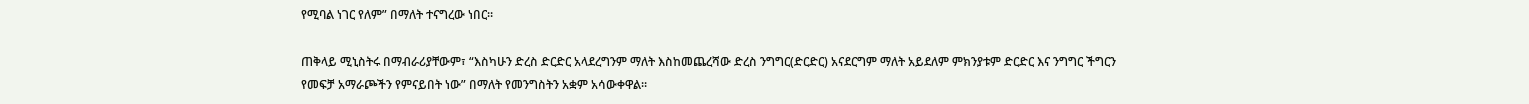የሚባል ነገር የለም” በማለት ተናግረው ነበር።

ጠቅላይ ሚኒስትሩ በማብራሪያቸውም፣ “እስካሁን ድረስ ድርድር አላደረግንም ማለት እስከመጨረሻው ድረስ ንግግር(ድርድር) አናደርግም ማለት አይደለም ምክንያቱም ድርድር እና ንግግር ችግርን የመፍቻ አማራጮችን የምናይበት ነው” በማለት የመንግስትን አቋም አሳውቀዋል።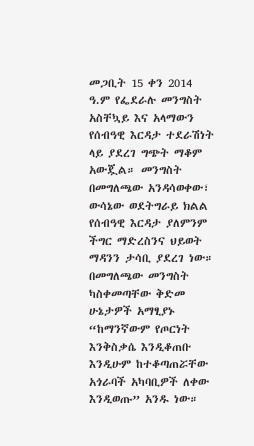መጋቢት 15 ቀን 2014 ዓ.ም የፌደራሉ መንግስት አስቸኳይ እና አላማውን የሰብዓዊ እርዳታ ተደራሽነት ላይ ያደረገ ግጭት ማቆም አውጇል። መንግስት በመግለጫው አንዳሳወቀው፣ ውሳኔው ወደትግራይ ክልል የሰብዓዊ እርዳታ ያለምንም ችግር ማድረስንና ህይወት ማዳንን ታሳቢ ያደረገ ነው። በመግለጫው መንግስት ካስቀመጣቸው ቅድመ ሁኔታዎች አማፂያኑ “ከማንኛውም የጦርነት እንቅስቃሴ እንዲቆጠቡ እንዲሁም ከተቆጣጠሯቸው አጎራባች አካባቢዎች ለቀው እንዲወጡ” አንዱ ነው።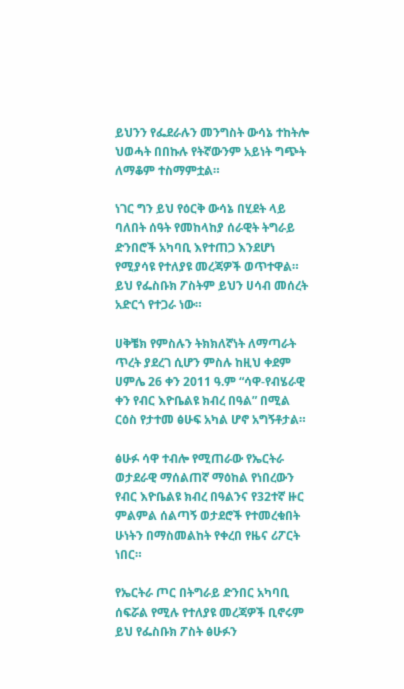ይህንን የፌደራሉን መንግስት ውሳኔ ተከትሎ ህወሓት በበኩሉ የትኛውንም አይነት ግጭት ለማቆም ተስማምቷል።

ነገር ግን ይህ የዕርቅ ውሳኔ በሂደት ላይ ባለበት ሰዓት የመከላከያ ሰራዊት ትግራይ ድንበሮች አካባቢ እየተጠጋ እንደሆነ የሚያሳዩ የተለያዩ መረጃዎች ወጥተዋል። ይህ የፌስቡክ ፖስትም ይህን ሀሳብ መሰረት አድርጎ የተጋራ ነው።

ሀቅቼክ የምስሉን ትክክለኛነት ለማጣራት ጥረት ያደረገ ሲሆን ምስሉ ከዚህ ቀደም ሀምሌ 26 ቀን 2011 ዓ.ም “ሳዋ-የብሄራዊ ቀን የብር እዮቤልዩ ክብረ በዓል” በሚል ርዕስ የታተመ ፅሁፍ አካል ሆኖ አግኝቶታል።

ፅሁፉ ሳዋ ተብሎ የሚጠራው የኤርትራ ወታደራዊ ማሰልጠኛ ማዕከል የነበረውን የብር እዮቤልዩ ክብረ በዓልንና የ32ተኛ ዙር ምልምል ሰልጣኝ ወታደሮች የተመረቁበት ሁነትን በማስመልከት የቀረበ የዜና ሪፖርት ነበር።

የኤርትራ ጦር በትግራይ ድንበር አካባቢ ሰፍሯል የሚሉ የተለያዩ መረጃዎች ቢኖሩም ይህ የፌስቡክ ፖስት ፅሁፉን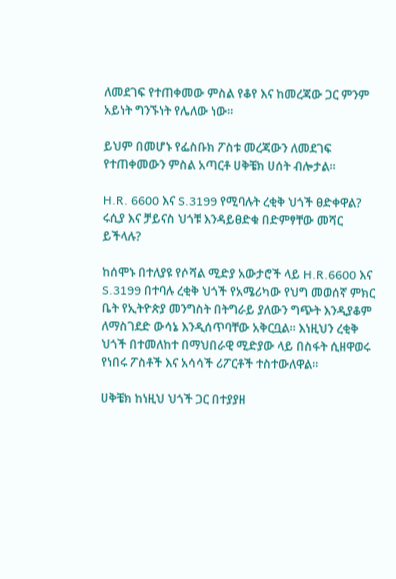ለመደገፍ የተጠቀመው ምስል የቆየ እና ከመረጃው ጋር ምንም አይነት ግንኙነት የሌለው ነው።

ይህም በመሆኑ የፌስቡክ ፖስቱ መረጃውን ለመደገፍ የተጠቀመውን ምስል አጣርቶ ሀቅቼክ ሀሰት ብሎታል።

H.R. 6600 እና S.3199 የሚባሉት ረቂቅ ህጎች ፀድቀዋል? ሩሲያ እና ቻይናስ ህጎቹ እንዳይፀድቁ በድምፃቸው መሻር ይችላሉ?

ከሰሞኑ በተለያዩ የሶሻል ሚድያ አውታሮች ላይ H.R.6600 እና S.3199 በተባሉ ረቂቅ ህጎች የአሜሪካው የህግ መወሰኛ ምክር ቤት የኢትዮጵያ መንግስት በትግራይ ያለውን ግጭት እንዲያቆም ለማስገደድ ውሳኔ እንዲሰጥባቸው አቅርቧል። እነዚህን ረቂቅ ህጎች በተመለከተ በማህበራዊ ሚድያው ላይ በስፋት ሲዘዋወሩ የነበሩ ፖስቶች እና አሳሳች ሪፖርቶች ተስተውለዋል።

ሀቅቼክ ከነዚህ ህጎች ጋር በተያያዘ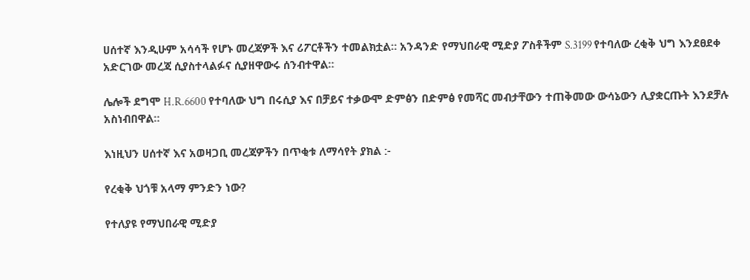ሀሰተኛ እንዲሁም አሳሳች የሆኑ መረጃዎች እና ሪፖርቶችን ተመልክቷል። አንዳንድ የማህበራዊ ሚድያ ፖስቶችም S.3199 የተባለው ረቂቅ ህግ እንደፀደቀ አድርገው መረጃ ሲያስተላልፉና ሲያዘዋውሩ ሰንብተዋል።

ሌሎች ደግሞ H.R.6600 የተባለው ህግ በሩሲያ እና በቻይና ተቃውሞ ድምፅን በድምፅ የመሻር መብታቸውን ተጠቅመው ውሳኔውን ሊያቋርጡት እንደቻሉ አስነብበዋል።

እነዚህን ሀሰተኛ እና አወዛጋቢ መረጃዎችን በጥቂቱ ለማሳየት ያክል :-

የረቂቅ ህጎቹ አላማ ምንድን ነው?

የተለያዩ የማህበራዊ ሚድያ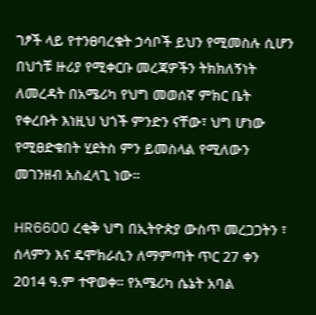ገፆች ላይ የተንፀባረቁት ኃሳቦች ይህን የሚመስሉ ሲሆን በህጎቹ ዙሪያ የሚቀርቡ መረጃዎችን ትክክለኝነት ለመረዳት በአሜሪካ የህግ መወሰኛ ምክር ቤት የቀረቡት እነዚህ ህጎች ምንድን ናቸው፣ ህግ ሆነው የሚፀድቁበት ሂደትስ ምን ይመስላል የሚለውን መገንዘብ አስፈላጊ ነው።

HR6600 ረቂቅ ህግ በኢትዮጵያ ውስጥ መረጋጋትን ፣ ሰላምን እና ዴሞክራሲን ለማምጣት ጥር 27 ቀን 2014 ዓ.ም ተዋወቀ። የአሜሪካ ሴኔት አባል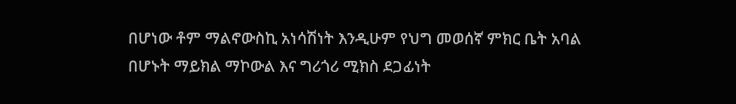በሆነው ቶም ማልኖውስኪ አነሳሽነት እንዲሁም የህግ መወሰኛ ምክር ቤት አባል በሆኑት ማይክል ማኮውል እና ግሪጎሪ ሚክስ ደጋፊነት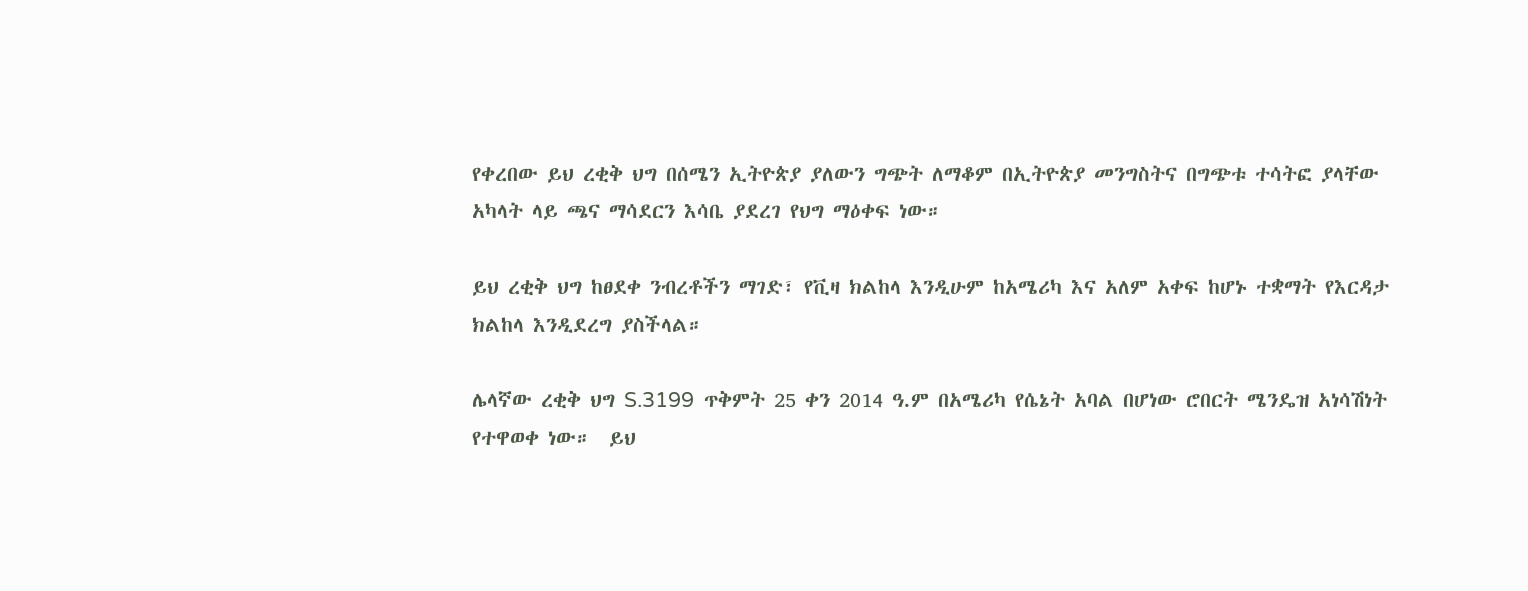የቀረበው ይህ ረቂቅ ህግ በሰሜን ኢትዮጵያ ያለውን ግጭት ለማቆም በኢትዮጵያ መንግስትና በግጭቱ ተሳትፎ ያላቸው አካላት ላይ ጫና ማሳደርን እሳቤ ያደረገ የህግ ማዕቀፍ ነው።

ይህ ረቂቅ ህግ ከፀደቀ ንብረቶችን ማገድ፣ የቪዛ ክልከላ እንዲሁም ከአሜሪካ እና አለም አቀፍ ከሆኑ ተቋማት የእርዳታ ክልከላ እንዲደረግ ያስችላል።

ሌላኛው ረቂቅ ህግ S.3199  ጥቅምት 25 ቀን 2014 ዓ.ም በአሜሪካ የሴኔት አባል በሆነው ሮበርት ሜንዴዝ አነሳሽነት የተዋወቀ ነው።  ይህ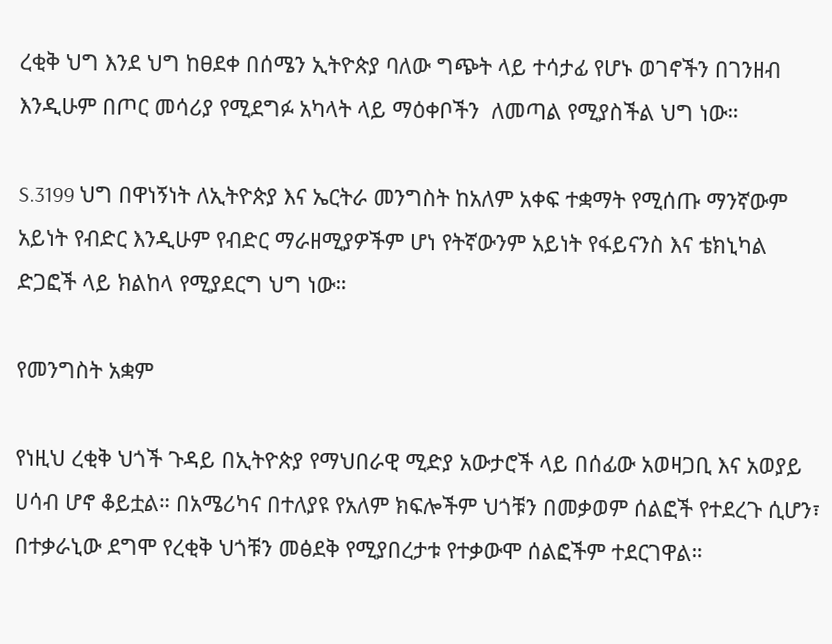ረቂቅ ህግ እንደ ህግ ከፀደቀ በሰሜን ኢትዮጵያ ባለው ግጭት ላይ ተሳታፊ የሆኑ ወገኖችን በገንዘብ እንዲሁም በጦር መሳሪያ የሚደግፉ አካላት ላይ ማዕቀቦችን  ለመጣል የሚያስችል ህግ ነው።

S.3199 ህግ በዋነኝነት ለኢትዮጵያ እና ኤርትራ መንግስት ከአለም አቀፍ ተቋማት የሚሰጡ ማንኛውም አይነት የብድር እንዲሁም የብድር ማራዘሚያዎችም ሆነ የትኛውንም አይነት የፋይናንስ እና ቴክኒካል ድጋፎች ላይ ክልከላ የሚያደርግ ህግ ነው።

የመንግስት አቋም

የነዚህ ረቂቅ ህጎች ጉዳይ በኢትዮጵያ የማህበራዊ ሚድያ አውታሮች ላይ በሰፊው አወዛጋቢ እና አወያይ ሀሳብ ሆኖ ቆይቷል። በአሜሪካና በተለያዩ የአለም ክፍሎችም ህጎቹን በመቃወም ሰልፎች የተደረጉ ሲሆን፣ በተቃራኒው ደግሞ የረቂቅ ህጎቹን መፅደቅ የሚያበረታቱ የተቃውሞ ሰልፎችም ተደርገዋል።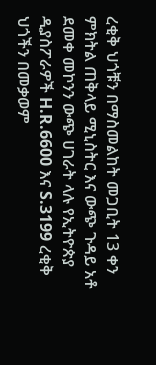ረቂቅ ህጎቹን በማስመልከት መጋቢት 13 ቀን ምክትል ጠቅላይ ሚኒስትር እና ውጭ ጉዳይ አቶ ደመቀ መኮንን ውጭ ሀገራት ላሉ የኢትዮጵያ ዲያስፖራዎች H.R.6600 እና S.3199 ረቂቅ ህጎችን በመቃወም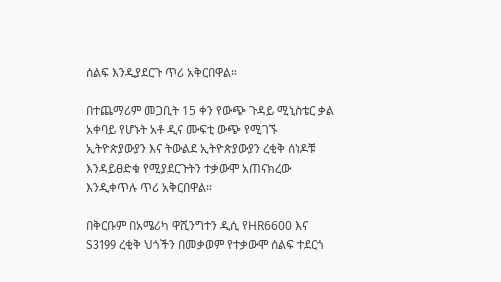ሰልፍ እንዲያደርጉ ጥሪ አቅርበዋል።

በተጨማሪም መጋቢት 15 ቀን የውጭ ጉዳይ ሚኒስቴር ቃል አቀባይ የሆኑት አቶ ዲና ሙፍቲ ውጭ የሚገኙ ኢትዮጵያውያን እና ትውልደ ኢትዮጵያውያን ረቂቅ ሰነዶቹ እንዳይፀድቁ የሚያደርጉትን ተቃውሞ አጠናክረው እንዲቀጥሉ ጥሪ አቅርበዋል።

በቅርቡም በአሜሪካ ዋሺንግተን ዲሲ የHR6600 እና S3199 ረቂቅ ህጎችን በመቃወም የተቃውሞ ሰልፍ ተደርጎ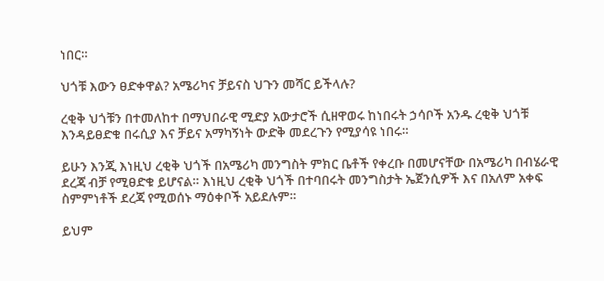ነበር።

ህጎቹ እውን ፀድቀዋል? አሜሪካና ቻይናስ ህጉን መሻር ይችላሉ?

ረቂቅ ህጎቹን በተመለከተ በማህበራዊ ሚድያ አውታሮች ሲዘዋወሩ ከነበሩት ኃሳቦች አንዱ ረቂቅ ህጎቹ እንዳይፀድቁ በሩሲያ እና ቻይና አማካኝነት ውድቅ መደረጉን የሚያሳዩ ነበሩ።

ይሁን እንጂ እነዚህ ረቂቅ ህጎች በአሜሪካ መንግስት ምክር ቤቶች የቀረቡ በመሆናቸው በአሜሪካ በብሄራዊ ደረጃ ብቻ የሚፀድቁ ይሆናል። እነዚህ ረቂቅ ህጎች በተባበሩት መንግስታት ኤጀንሲዎች እና በአለም አቀፍ ስምምነቶች ደረጃ የሚወሰኑ ማዕቀቦች አይደሉም።

ይህም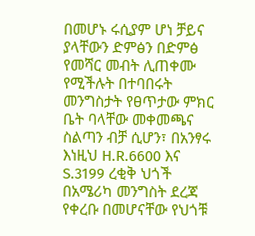በመሆኑ ሩሲያም ሆነ ቻይና ያላቸውን ድምፅን በድምፅ የመሻር መብት ሊጠቀሙ የሚችሉት በተባበሩት መንግስታት የፀጥታው ምክር ቤት ባላቸው መቀመጫና ስልጣን ብቻ ሲሆን፣ በአንፃሩ እነዚህ H.R.6600 እና S.3199 ረቂቅ ህጎች በአሜሪካ መንግስት ደረጃ የቀረቡ በመሆናቸው የህጎቹ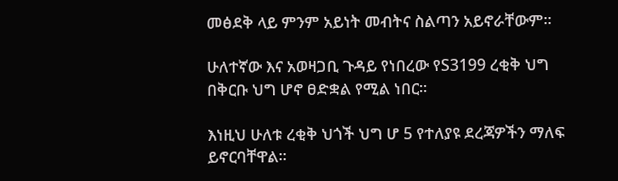መፅደቅ ላይ ምንም አይነት መብትና ስልጣን አይኖራቸውም።

ሁለተኛው እና አወዛጋቢ ጉዳይ የነበረው የS3199 ረቂቅ ህግ በቅርቡ ህግ ሆኖ ፀድቋል የሚል ነበር።

እነዚህ ሁለቱ ረቂቅ ህጎች ህግ ሆ 5 የተለያዩ ደረጃዎችን ማለፍ ይኖርባቸዋል።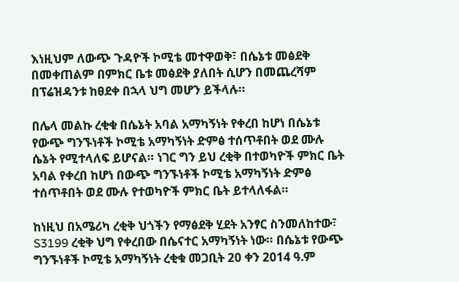እነዚህም ለውጭ ጉዳዮች ኮሚቴ መተዋወቅ፣ በሴኔቱ መፅደቅ በመቀጠልም በምክር ቤቱ መፅደቅ ያለበት ሲሆን በመጨረሻም በፕሬዝዳንቱ ከፀደቀ በኋላ ህግ መሆን ይችላሉ።

በሌላ መልኩ ረቂቁ በሴኔት አባል አማካኝነት የቀረበ ከሆነ በሴኔቱ የውጭ ግንኙነቶች ኮሚቴ አማካኝነት ድምፅ ተሰጥቶበት ወደ ሙሉ ሴኔት የሚተላለፍ ይሆናል። ነገር ግን ይህ ረቂቅ በተወካዮች ምክር ቤት አባል የቀረበ ከሆነ በውጭ ግንኙነቶች ኮሚቴ አማካኝነት ድምፅ ተሰጥቶበት ወደ ሙሉ የተወካዮች ምክር ቤት ይተላለፋል።

ከነዚህ በአሜሪካ ረቂቅ ህጎችን የማፅደቅ ሂደት አንፃር ስንመለከተው፣ S3199 ረቂቅ ህግ የቀረበው በሴናተር አማካኝነት ነው። በሴኔቱ የውጭ ግንኙነቶች ኮሚቴ አማካኝነት ረቂቁ መጋቢት 20 ቀን 2014 ዓ.ም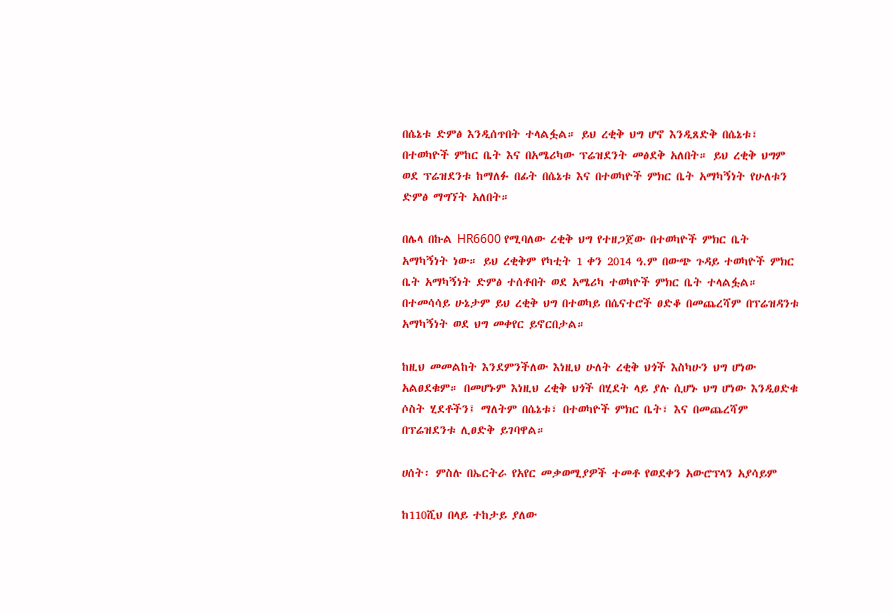በሴኔቱ ድምፅ እንዲሰጥበት ተላልፏል። ይህ ረቂቅ ህግ ሆኖ እንዲጸድቅ በሴኔቱ፣ በተወካዮች ምከር ቤት እና በአሜሪካው ፕሬዝደንት መፅደቅ አለበት። ይህ ረቂቅ ህግም ወደ ፕሬዝደንቱ ከማለፉ በፊት በሴኔቱ እና በተወካዮች ምክር ቤት አማካኝነት የሁለቱን ድምፅ ማግኘት አለበት።

በሌላ በኩል HR6600 የሚባለው ረቂቅ ህግ የተዘጋጀው በተወካዮች ምክር ቤት አማካኝነት ነው። ይህ ረቂቅም የካቲት 1 ቀን 2014 ዓ.ም በውጭ ጉዳይ ተወካዮች ምክር ቤት አማካኝነት ድምፅ ተሰቶበት ወደ አሜሪካ ተወካዮች ምክር ቤት ተላልፏል። በተመሳሳይ ሁኔታም ይህ ረቂቅ ህግ በተወካይ በሴናተሮች ፀድቆ በመጨረሻም በፕሬዝዳንቱ አማካኝነት ወደ ህግ መቀየር ይኖርበታል።

ከዚህ መመልከት እንደምንችለው እነዚህ ሁለት ረቂቅ ህጎች እስካሁን ህግ ሆነው አልፀደቁም። በመሆኑም እነዚህ ረቂቅ ህጎች በሂደት ላይ ያሉ ሲሆኑ ህግ ሆነው እንዲፀድቁ ሶስት ሂደቶችን፤ ማለትም በሴኔቱ፣ በተወካዮች ምክር ቤት፣ እና በመጨረሻም በፕሬዝደንቱ ሊፀድቅ ይገባዋል።

ሀሰት፡ ምስሉ በኤርትራ የአየር መቃወሚያዎች ተመቶ የወደቀን አውሮፕላን አያሳይም

ከ110ሺህ በላይ ተከታይ ያለው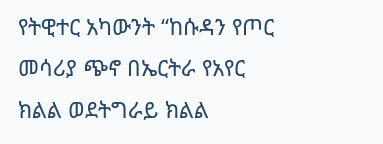የትዊተር አካውንት “ከሱዳን የጦር መሳሪያ ጭኖ በኤርትራ የአየር ክልል ወደትግራይ ክልል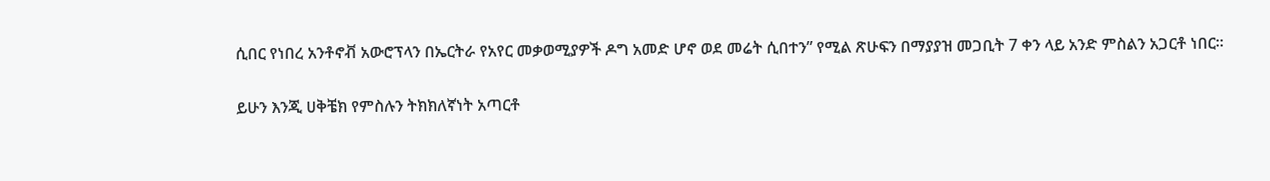ሲበር የነበረ አንቶኖቭ አውሮፕላን በኤርትራ የአየር መቃወሚያዎች ዶግ አመድ ሆኖ ወደ መሬት ሲበተን” የሚል ጽሁፍን በማያያዝ መጋቢት 7 ቀን ላይ አንድ ምስልን አጋርቶ ነበር።

ይሁን እንጂ ሀቅቼክ የምስሉን ትክክለኛነት አጣርቶ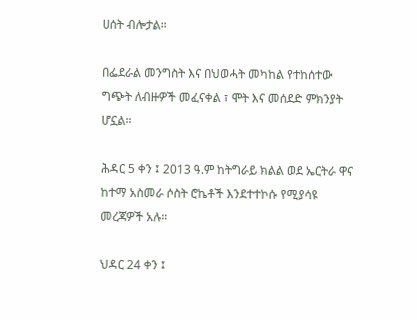ሀሰት ብሎታል።

በፌደራል መንግስት እና በህወሓት መካከል የተከሰተው ግጭት ለብዙዎች መፈናቀል ፣ ሞት እና መሰደድ ምክንያት ሆኗል።

ሕዳር 5 ቀን ፤ 2013 ዓ.ም ከትግራይ ክልል ወደ ኤርትራ ዋና ከተማ አስመራ ሶስት ሮኬቶች እንደተተኮሱ የሚያሳዩ መረጃዎች አሉ።

ህዳር 24 ቀን ፤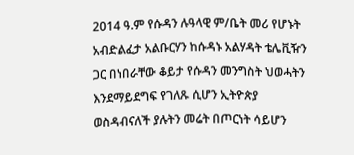2014 ዓ.ም የሱዳን ሉዓላዊ ም/ቤት መሪ የሆኑት አብድልፈታ አልቡርሃን ከሱዳኑ አልሃዳት ቴሌቪዥን ጋር በነበራቸው ቆይታ የሱዳን መንግስት ህወሓትን እንደማይደግፍ የገለጹ ሲሆን ኢትዮጵያ ወስዳብናለች ያሉትን መሬት በጦርነት ሳይሆን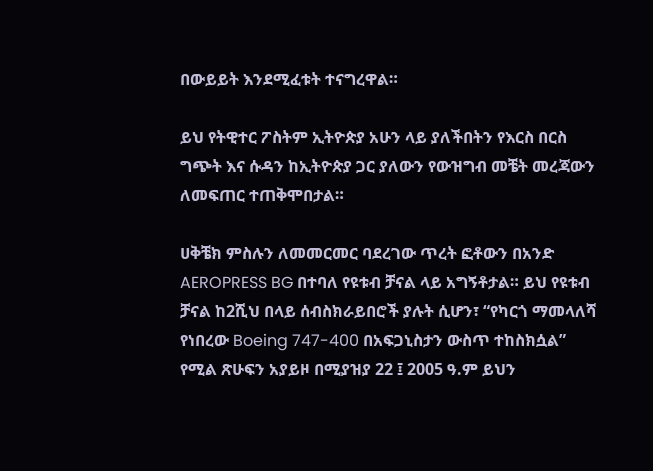በውይይት እንደሚፈቱት ተናግረዋል።

ይህ የትዊተር ፖስትም ኢትዮጵያ አሁን ላይ ያለችበትን የእርስ በርስ ግጭት እና ሱዳን ከኢትዮጵያ ጋር ያለውን የውዝግብ መቼት መረጃውን ለመፍጠር ተጠቅሞበታል።

ሀቅቼክ ምስሉን ለመመርመር ባደረገው ጥረት ፎቶውን በአንድ AEROPRESS BG በተባለ የዩቱብ ቻናል ላይ አግኝቶታል። ይህ የዩቱብ ቻናል ከ2ሺህ በላይ ሰብስክራይበሮች ያሉት ሲሆን፣ “የካርጎ ማመላለሻ የነበረው Boeing 747-400 በአፍጋኒስታን ውስጥ ተከስክሷል” የሚል ጽሁፍን አያይዞ በሚያዝያ 22 ፤ 2005 ዓ.ም ይህን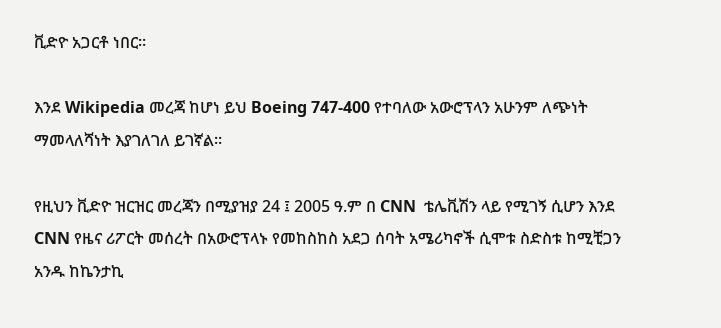ቪድዮ አጋርቶ ነበር።

እንደ Wikipedia መረጃ ከሆነ ይህ Boeing 747-400 የተባለው አውሮፕላን አሁንም ለጭነት ማመላለሻነት እያገለገለ ይገኛል።

የዚህን ቪድዮ ዝርዝር መረጃን በሚያዝያ 24 ፤ 2005 ዓ.ም በ CNN  ቴሌቪሽን ላይ የሚገኝ ሲሆን እንደ CNN የዜና ሪፖርት መሰረት በአውሮፕላኑ የመከስከስ አደጋ ሰባት አሜሪካኖች ሲሞቱ ስድስቱ ከሚቺጋን አንዱ ከኬንታኪ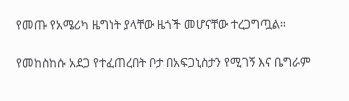የመጡ የአሜሪካ ዜግነት ያላቸው ዜጎች መሆናቸው ተረጋግጧል።

የመከስከሱ አደጋ የተፈጠረበት ቦታ በአፍጋኒስታን የሚገኝ እና ቤግራም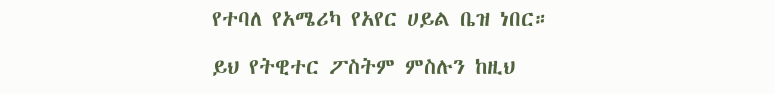የተባለ የአሜሪካ የአየር ሀይል ቤዝ ነበር።

ይህ የትዊተር ፖስትም ምስሉን ከዚህ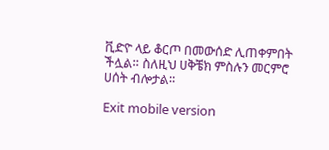ቪድዮ ላይ ቆርጦ በመውሰድ ሊጠቀምበት ችሏል። ስለዚህ ሀቅቼክ ምስሉን መርምሮ ሀሰት ብሎታል።

Exit mobile version